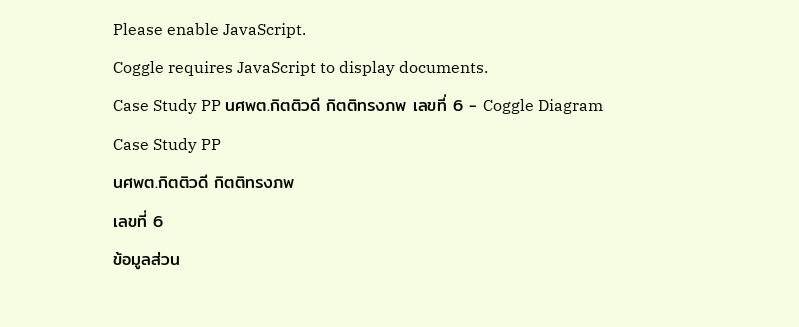Please enable JavaScript.
Coggle requires JavaScript to display documents.
Case Study PP นศพต.กิตติวดี กิตติทรงภพ เลขที่ 6 - Coggle Diagram
Case Study PP
นศพต.กิตติวดี กิตติทรงภพ
เลขที่ 6
ข้อมูลส่วน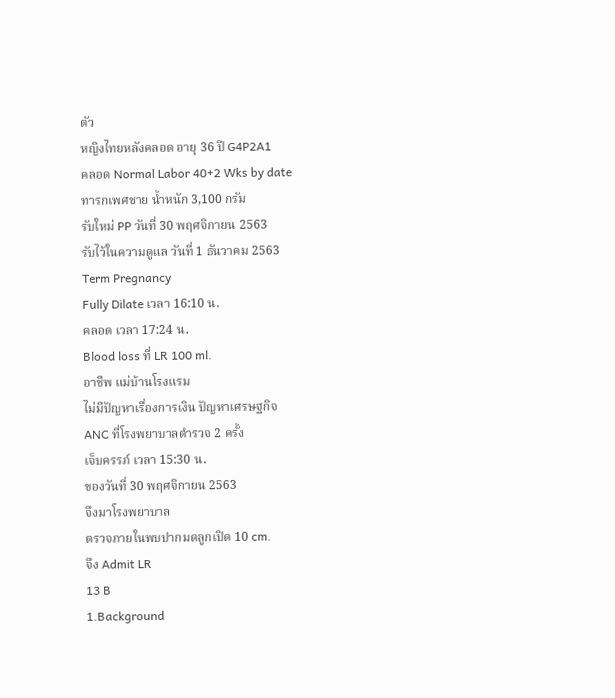ตัว
หญิงไทยหลังคลอด อายุ 36 ปี G4P2A1
คลอด Normal Labor 40+2 Wks by date
ทารกเพศชาย น้ำหนัก 3,100 กรัม
รับใหม่ PP วันที่ 30 พฤศจิกายน 2563
รับไว้ในความดูแล วันที่ 1 ธันวาคม 2563
Term Pregnancy
Fully Dilate เวลา 16:10 น.
คลอด เวลา 17:24 น.
Blood loss ที่ LR 100 ml.
อาชีพ แม่บ้านโรงแรม
ไม่มีปัญหาเรื่องการเงิน ปัญหาเศรษฐกิจ
ANC ที่โรงพยาบาลตำรวจ 2 ครั้ง
เจ็บครรภ์ เวลา 15:30 น.
ของวันที่ 30 พฤศจิกายน 2563
จึงมาโรงพยาบาล
ตรวจภายในพบปากมดลูกเปิด 10 cm.
จึง Admit LR
13 B
1.Background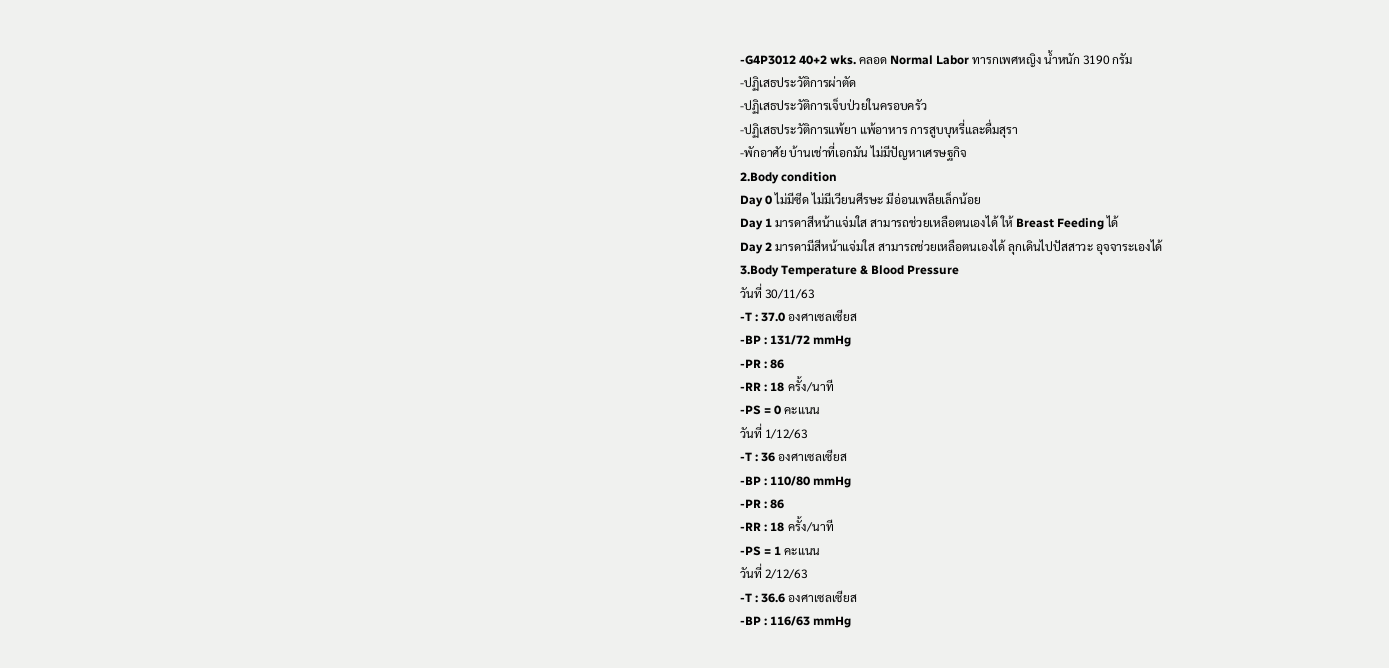-G4P3012 40+2 wks. คลอด Normal Labor ทารกเพศหญิง น้ำหนัก 3190 กรัม
-ปฏิเสธประวัติการผ่าตัด
-ปฏิเสธประวัติการเจ็บป่วยในครอบครัว
-ปฏิเสธประวัติการแพ้ยา แพ้อาหาร การสูบบุหรี่และดื่มสุรา
-พักอาศัย บ้านเช่าที่เอกมัน ไม่มีปัญหาเศรษฐกิจ
2.Body condition
Day 0 ไม่มีซีด ไม่มีเวียนศีรษะ มีอ่อนเพลียเล็กน้อย
Day 1 มารดาสีหน้าแจ่มใส สามารถช่วยเหลือตนเองได้ ให้ Breast Feeding ได้
Day 2 มารดามีสีหน้าแจ่มใส สามารถช่วยเหลือตนเองได้ ลุกเดินไปปัสสาวะ อุจจาระเองได้
3.Body Temperature & Blood Pressure
วันที่ 30/11/63
-T : 37.0 องศาเซลเซียส
-BP : 131/72 mmHg
-PR : 86
-RR : 18 ครั้ง/นาที
-PS = 0 คะแนน
วันที่ 1/12/63
-T : 36 องศาเซลเซียส
-BP : 110/80 mmHg
-PR : 86
-RR : 18 ครั้ง/นาที
-PS = 1 คะแนน
วันที่ 2/12/63
-T : 36.6 องศาเซลเซียส
-BP : 116/63 mmHg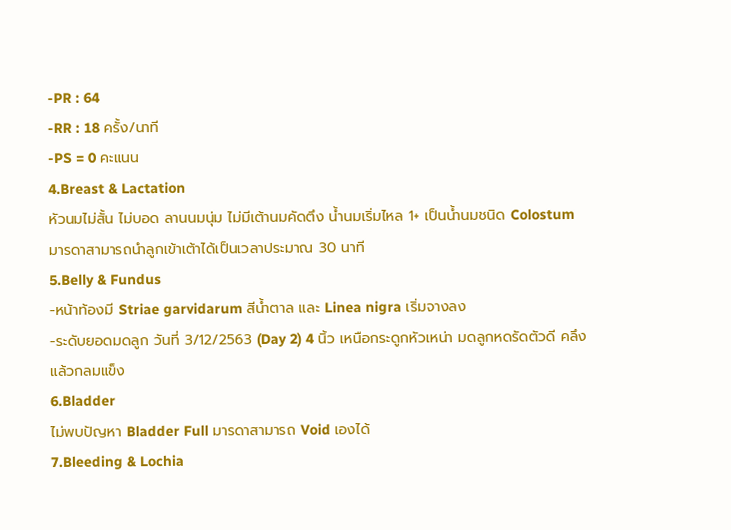-PR : 64
-RR : 18 ครั้ง/นาที
-PS = 0 คะแนน
4.Breast & Lactation
หัวนมไม่สั้น ไม่บอด ลานนมนุ่ม ไม่มีเต้านมคัดตึง น้ำนมเริ่มไหล 1+ เป็นน้ำนมชนิด Colostum มารดาสามารถนำลูกเข้าเต้าได้เป็นเวลาประมาณ 30 นาที
5.Belly & Fundus
-หน้าท้องมี Striae garvidarum สีน้ำตาล และ Linea nigra เริ่มจางลง
-ระดับยอดมดลูก วันที่ 3/12/2563 (Day 2) 4 นิ้ว เหนือกระดูกหัวเหน่า มดลูกหดรัดตัวดี คลึงแล้วกลมแข็ง
6.Bladder
ไม่พบปัญหา Bladder Full มารดาสามารถ Void เองได้
7.Bleeding & Lochia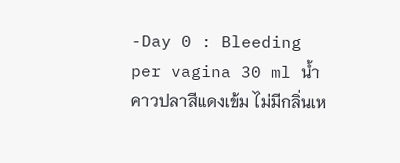-Day 0 : Bleeding per vagina 30 ml น้ำคาวปลาสีแดงเข้ม ไม่มีกลิ่นเห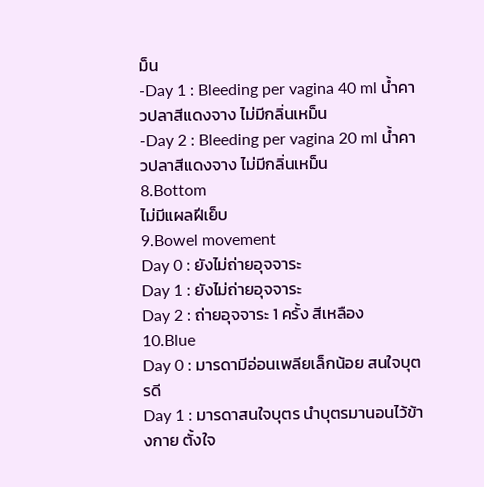ม็น
-Day 1 : Bleeding per vagina 40 ml น้ำคาวปลาสีแดงจาง ไม่มีกลิ่นเหม็น
-Day 2 : Bleeding per vagina 20 ml น้ำคาวปลาสีแดงจาง ไม่มีกลิ่นเหม็น
8.Bottom
ไม่มีแผลฝีเย็บ
9.Bowel movement
Day 0 : ยังไม่ถ่ายอุจจาระ
Day 1 : ยังไม่ถ่ายอุจจาระ
Day 2 : ถ่ายอุจจาระ 1 ครั้ง สีเหลือง
10.Blue
Day 0 : มารดามีอ่อนเพลียเล็กน้อย สนใจบุตรดี
Day 1 : มารดาสนใจบุตร นำบุตรมานอนไว้ข้างกาย ตั้งใจ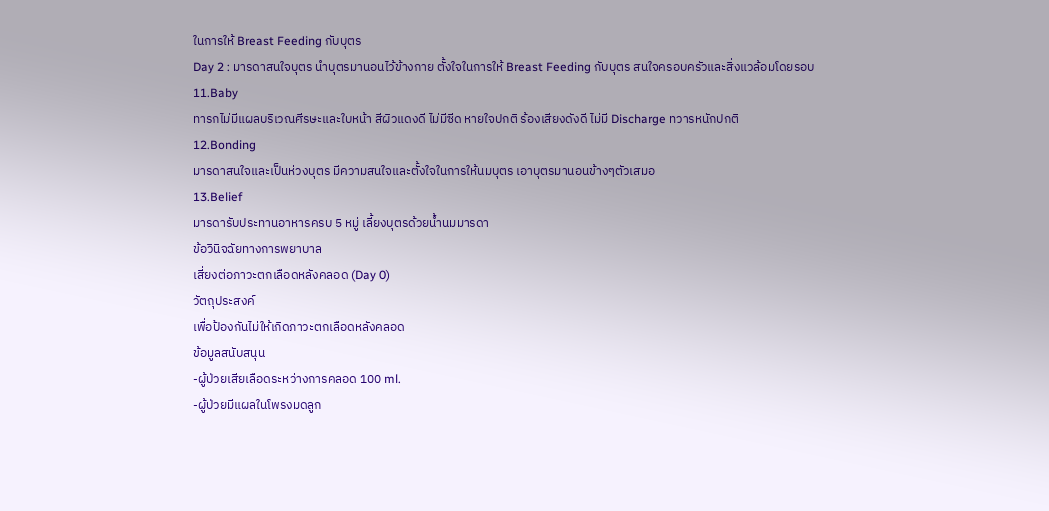ในการให้ Breast Feeding กับบุตร
Day 2 : มารดาสนใจบุตร นำบุตรมานอนไว้ข้างกาย ตั้งใจในการให้ Breast Feeding กับบุตร สนใจครอบครัวและสิ่งแวล้อมโดยรอบ
11.Baby
ทารกไม่มีแผลบริเวณศีรษะและใบหน้า สีผิวแดงดี ไม่มีซีด หายใจปกติ ร้องเสียงดังดี ไม่มี Discharge ทวารหนักปกติ
12.Bonding
มารดาสนใจและเป็นห่วงบุตร มีความสนใจและตั้งใจในการให้นมบุตร เอาบุตรมานอนข้างๆตัวเสมอ
13.Belief
มารดารับประทานอาหารครบ 5 หมู่ เลี้ยงบุตรด้วยน้ำนมมารดา
ข้อวินิจฉัยทางการพยาบาล
เสี่ยงต่อภาวะตกเลือดหลังคลอด (Day 0)
วัตถุประสงค์
เพื่อป้องกันไม่ให้เกิดภาวะตกเลือดหลังคลอด
ข้อมูลสนับสนุน
-ผู้ป่วยเสียเลือดระหว่างการคลอด 100 ml.
-ผู้ป่วยมีแผลในโพรงมดลูก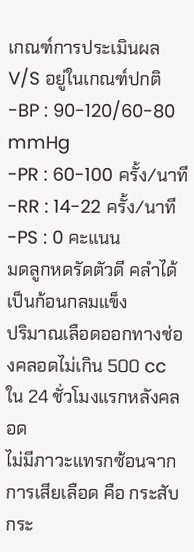เกณฑ์การประเมินผล
V/S อยู่ในเกณฑ์ปกติ
-BP : 90-120/60-80 mmHg
-PR : 60-100 ครั้ง/นาที
-RR : 14-22 ครั้ง/นาที
-PS : 0 คะแนน
มดลูกหดรัดตัวดี คลำได้เป็นก้อนกลมแข็ง
ปริมาณเลือดออกทางช่องคลอดไม่เกิน 500 cc ใน 24 ชั่วโมงแรกหลังคลอด
ไม่มีภาวะแทรกซ้อนจากการเสียเลือด คือ กระสับกระ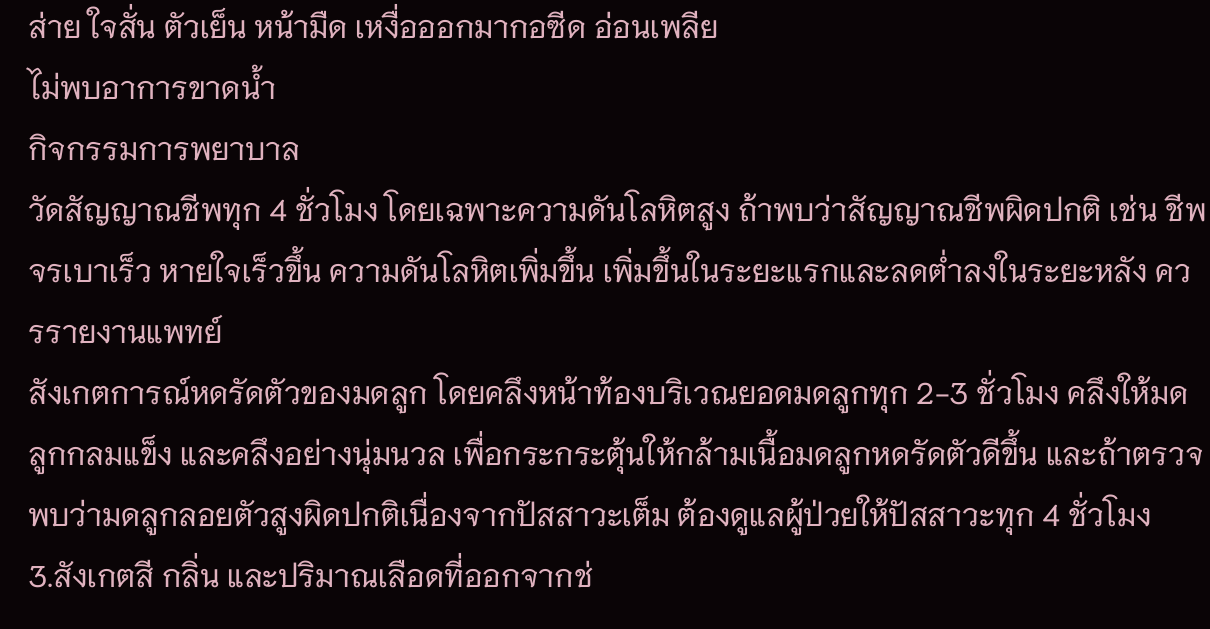ส่าย ใจสั่น ตัวเย็น หน้ามืด เหงื่อออกมากอซีด อ่อนเพลีย
ไม่พบอาการขาดน้ำ
กิจกรรมการพยาบาล
วัดสัญญาณชีพทุก 4 ชั่วโมง โดยเฉพาะความดันโลหิตสูง ถ้าพบว่าสัญญาณชีพผิดปกติ เช่น ชีพจรเบาเร็ว หายใจเร็วขึ้น ความดันโลหิตเพิ่มขึ้น เพิ่มขึ้นในระยะแรกและลดต่ำลงในระยะหลัง ควรรายงานแพทย์
สังเกตการณ์หดรัดตัวของมดลูก โดยคลึงหน้าท้องบริเวณยอดมดลูกทุก 2-3 ชั่วโมง คลึงให้มดลูกกลมแข็ง และคลึงอย่างนุ่มนวล เพื่อกระกระตุ้นให้กล้ามเนื้อมดลูกหดรัดตัวดีขึ้น และถ้าตรวจพบว่ามดลูกลอยตัวสูงผิดปกติเนื่องจากปัสสาวะเต็ม ต้องดูแลผู้ป่วยให้ปัสสาวะทุก 4 ชั่วโมง
3.สังเกตสี กลิ่น และปริมาณเลือดที่ออกจากช่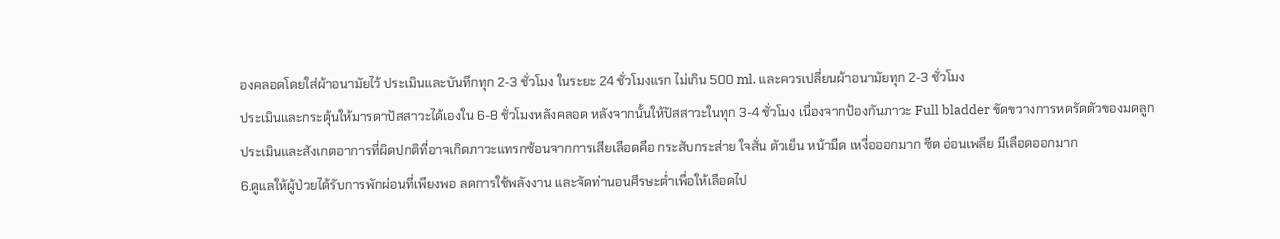องคลอดโดยใส่ผ้าอนามัยไว้ ประเมินและบันทึกทุก 2-3 ชั่วโมง ในระยะ 24 ชั่วโมงแรก ไม่เกิน 500 ml. และควรเปลี่ยนผ้าอนามัยทุก 2-3 ชั่วโมง
ประเมินและกระตุ้นให้มารดาปัสสาวะได้เองใน 6-8 ชั่วโมงหลังคลอด หลังจากนั้นให้ปัสสาวะในทุก 3-4 ชั่วโมง เนื่องจากป้องกันภาวะ Full bladder ขัดขวางการหดรัดตัวของมดลูก
ประเมินและสังเกตอาการที่ผิดปกติที่อาจเกิดภาวะแทรกซ้อนจากการเสียเลือดคือ กระสับกระส่าย ใจสั่น ตัวเย็น หน้ามืด เหงื่อออกมาก ซีด อ่อนเพลีย มีเลือดออกมาก
6.ดูแลให้ผู้ป่วยได้รับการพักผ่อนที่เพียงพอ ลดการใช้พลังงาน และจัดท่านอนศีรษะต่ำเพื่อให้เลือดไป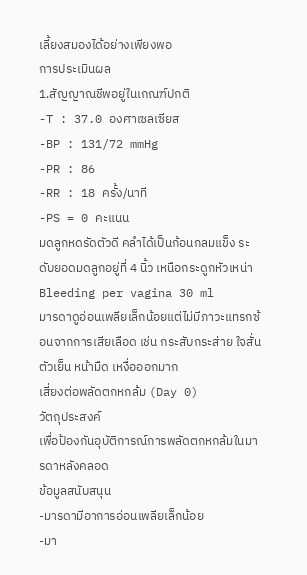เลี้ยงสมองได้อย่างเพียงพอ
การประเมินผล
1.สัญญาณชีพอยู่ในเกณฑ์ปกติ
-T : 37.0 องศาเซลเซียส
-BP : 131/72 mmHg
-PR : 86
-RR : 18 ครั้ง/นาที
-PS = 0 คะแนน
มดลูกหดรัดตัวดี คลำได้เป็นก้อนกลมแข็ง ระดับยอดมดลูกอยู่ที่ 4 นิ้ว เหนือกระดูกหัวเหน่า
Bleeding per vagina 30 ml
มารดาดูอ่อนเพลียเล็กน้อยแต่ไม่มีภาวะแทรกซ้อนจากการเสียเลือด เช่น กระสับกระส่าย ใจสั่น ตัวเย็น หน้ามืด เหงื่อออกมาก
เสี่ยงต่อพลัดตกหกล้ม (Day 0)
วัตถุประสงค์
เพื่อป้องกันอุบัติการณ์การพลัดตกหกล้มในมารดาหลังคลอด
ข้อมูลสนับสนุน
-มารดามีอาการอ่อนเพลียเล็กน้อย
-มา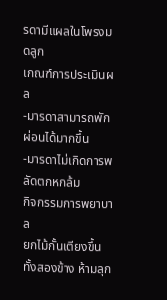รดามีแผลในโพรงมดลูก
เกณฑ์การประเมินผล
-มารดาสามารถพักผ่อนได้มากขึ้น
-มารดาไม่เกิดการพลัดตกหกล้ม
กิจกรรมการพยาบาล
ยกไม้กั้นเตียงขึ้นทั้งสองข้าง ห้ามลุก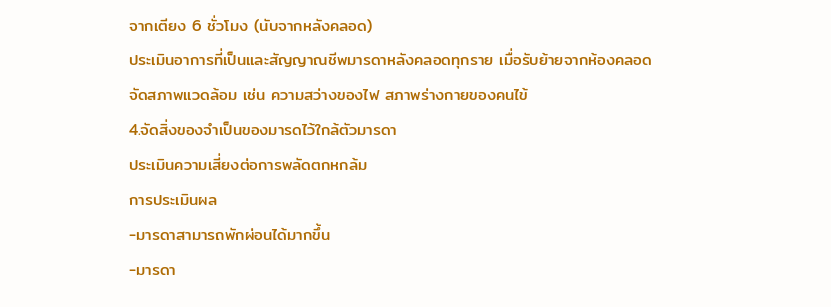จากเตียง 6 ชั่วโมง (นับจากหลังคลอด)
ประเมินอาการที่เป็นและสัญญาณชีพมารดาหลังคลอดทุกราย เมื่อรับย้ายจากห้องคลอด
จัดสภาพแวดล้อม เช่น ความสว่างของไฟ สภาพร่างกายของคนไข้
4.จัดสิ่งของจำเป็นของมารดไว้ใกล้ตัวมารดา
ประเมินความเสี่ยงต่อการพลัดตกหกล้ม
การประเมินผล
-มารดาสามารถพักผ่อนได้มากขึ้น
-มารดา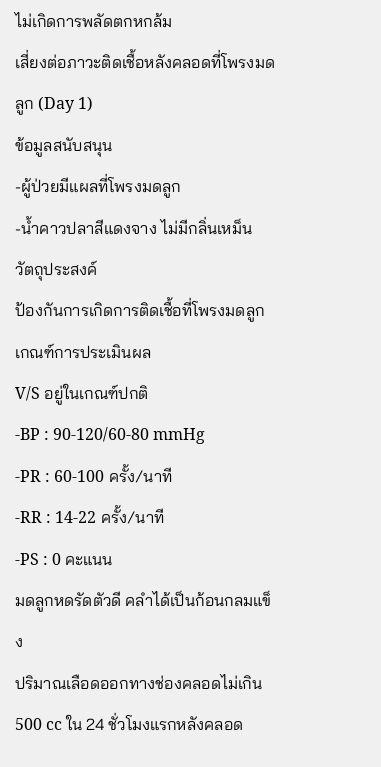ไม่เกิดการพลัดตกหกล้ม
เสี่ยงต่อภาวะติดเชื้อหลังคลอดที่โพรงมดลูก (Day 1)
ข้อมูลสนับสนุน
-ผู้ป่วยมีแผลที่โพรงมดลูก
-น้ำคาวปลาสีแดงจาง ไม่มีกลิ่นเหม็น
วัตถุประสงค์
ป้องกันการเกิดการติดเชื้อที่โพรงมดลูก
เกณฑ์การประเมินผล
V/S อยู่ในเกณฑ์ปกติ
-BP : 90-120/60-80 mmHg
-PR : 60-100 ครั้ง/นาที
-RR : 14-22 ครั้ง/นาที
-PS : 0 คะแนน
มดลูกหดรัดตัวดี คลำได้เป็นก้อนกลมแข็ง
ปริมาณเลือดออกทางช่องคลอดไม่เกิน 500 cc ใน 24 ชั่วโมงแรกหลังคลอด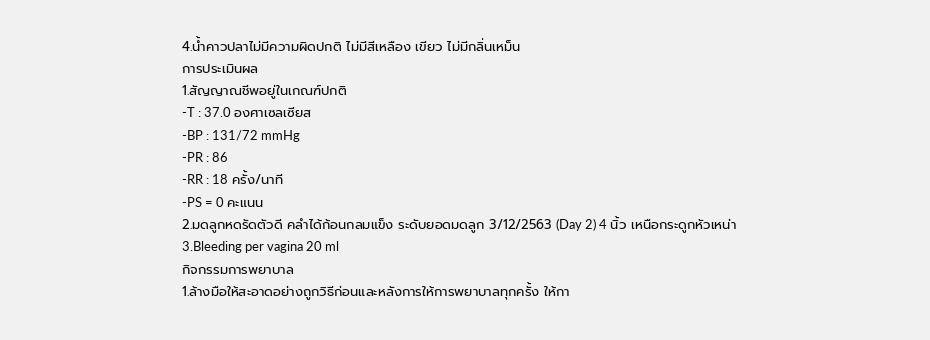4.น้ำคาวปลาไม่มีความผิดปกติ ไม่มีสีเหลือง เขียว ไม่มีกลิ่นเหม็น
การประเมินผล
1.สัญญาณชีพอยู่ในเกณฑ์ปกติ
-T : 37.0 องศาเซลเซียส
-BP : 131/72 mmHg
-PR : 86
-RR : 18 ครั้ง/นาที
-PS = 0 คะแนน
2.มดลูกหดรัดตัวดี คลำได้ก้อนกลมแข็ง ระดับยอดมดลูก 3/12/2563 (Day 2) 4 นิ้ว เหนือกระดูกหัวเหน่า
3.Bleeding per vagina 20 ml
กิจกรรมการพยาบาล
1.ล้างมือให้สะอาดอย่างถูกวิธีก่อนและหลังการให้การพยาบาลทุกครั้ง ให้กา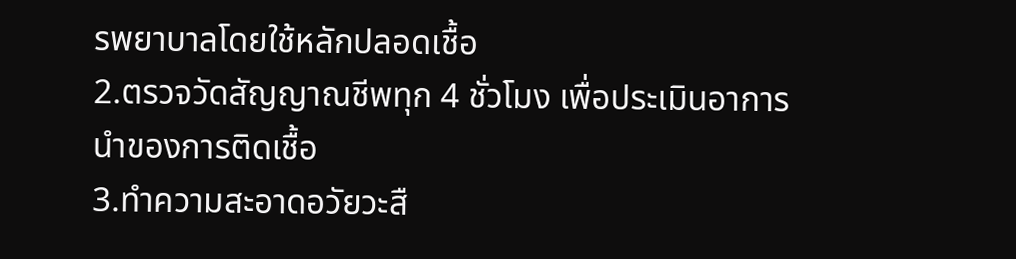รพยาบาลโดยใช้หลักปลอดเชื้อ
2.ตรวจวัดสัญญาณชีพทุก 4 ชั่วโมง เพื่อประเมินอาการนำของการติดเชื้อ
3.ทำความสะอาดอวัยวะสื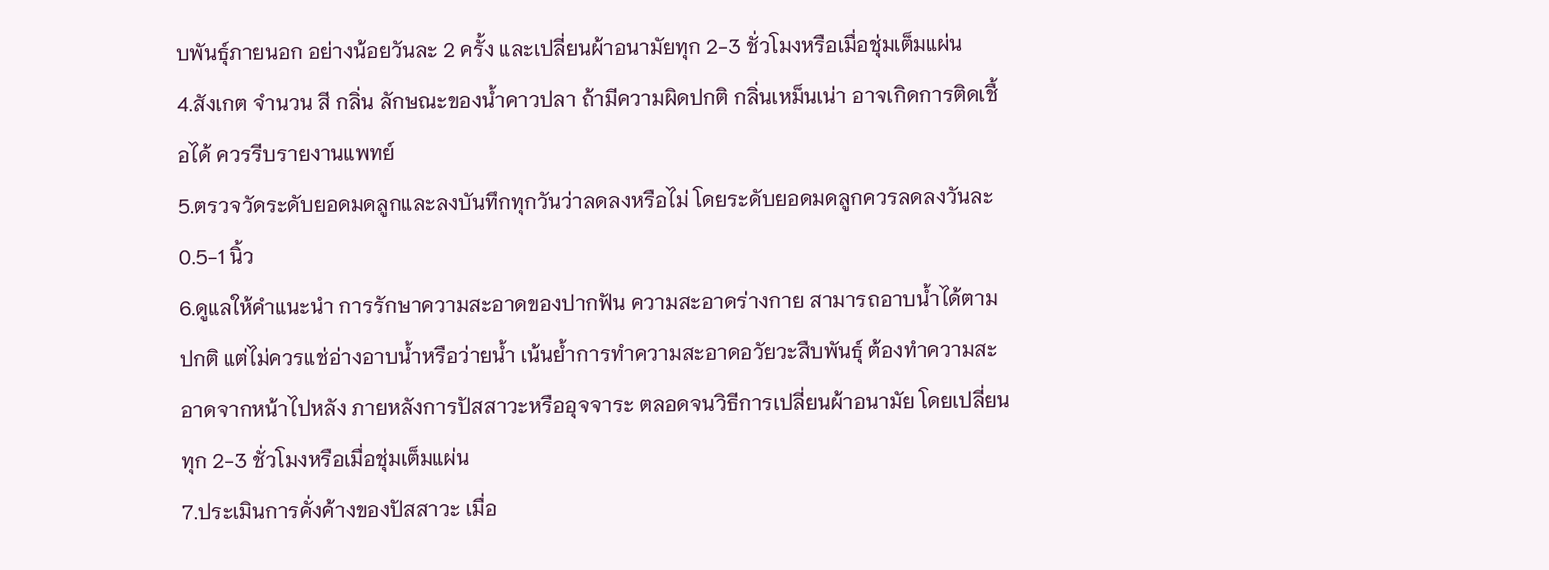บพันธุ์ภายนอก อย่างน้อยวันละ 2 ครั้ง และเปลี่ยนผ้าอนามัยทุก 2-3 ชั่วโมงหรือเมื่อชุ่มเต็มแผ่น
4.สังเกต จำนวน สี กลิ่น ลักษณะของน้ำคาวปลา ถ้ามีความผิดปกติ กลิ่นเหม็นเน่า อาจเกิดการติดเชื้อได้ ควรรีบรายงานแพทย์
5.ตรวจวัดระดับยอดมดลูกและลงบันทึกทุกวันว่าลดลงหรือไม่ โดยระดับยอดมดลูกควรลดลงวันละ 0.5-1 นิ้ว
6.ดูแลให้คำแนะนำ การรักษาความสะอาดของปากฟัน ความสะอาดร่างกาย สามารถอาบน้ำได้ตามปกติ แต่ไม่ควรแช่อ่างอาบน้ำหรือว่ายน้ำ เน้นย้ำการทำความสะอาดอวัยวะสืบพันธุ์ ต้องทำความสะอาดจากหน้าไปหลัง ภายหลังการปัสสาวะหรืออุจจาระ ตลอดจนวิธีการเปลี่ยนผ้าอนามัย โดยเปลี่ยนทุก 2-3 ชั่วโมงหรือเมื่อชุ่มเต็มแผ่น
7.ประเมินการคั่งค้างของปัสสาวะ เมื่อ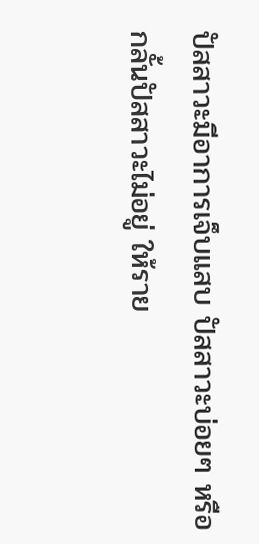ปัสสาวะมีอาการเจ็บแสบ ปัสสาวะบ่อยๆ หรือกลั้นปัสสาวะไม่อยู่ ให้ราย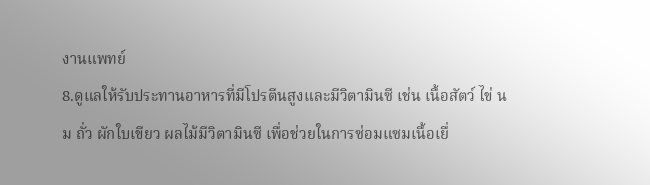งานแพทย์
8.ดูแลให้รับประทานอาหารที่มีโปรตีนสูงและมีวิตามินซี เช่น เนื้อสัตว์ ไข่ นม ถั่ว ผักใบเขียว ผลไม้มีวิตามินซี เพื่อช่วยในการซ่อมแซมเนื้อเยื่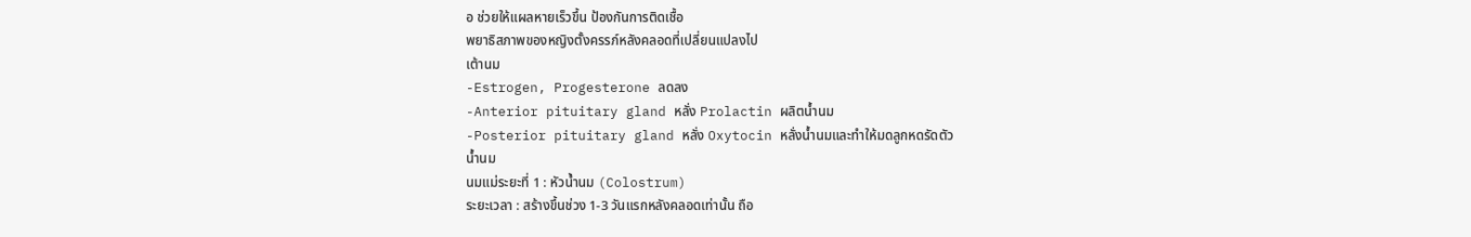อ ช่วยให้แผลหายเร็วขึ้น ป้องกันการติดเชื้อ
พยาธิสภาพของหญิงตั้งครรภ์หลังคลอดที่เปลี่ยนแปลงไป
เต้านม
-Estrogen, Progesterone ลดลง
-Anterior pituitary gland หลั่ง Prolactin ผลิตน้ำนม
-Posterior pituitary gland หลั่ง Oxytocin หลั่งน้ำนมและทำให้มดลูกหดรัดตัว
น้ำนม
นมแม่ระยะที่ 1 : หัวน้ำนม (Colostrum)
ระยะเวลา : สร้างขึ้นช่วง 1-3 วันแรกหลังคลอดเท่านั้น ถือ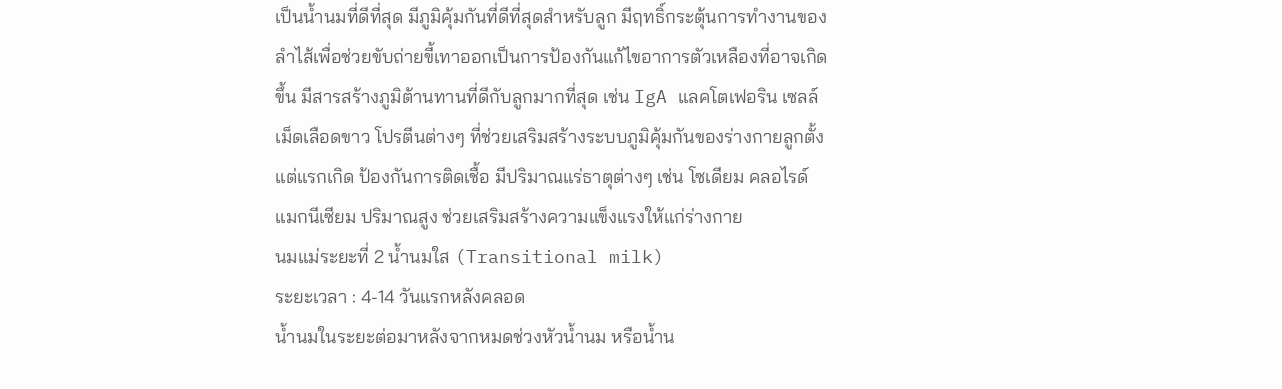เป็นน้ำนมที่ดีที่สุด มีภูมิคุ้มกันที่ดีที่สุดสำหรับลูก มีฤทธิ์กระตุ้นการทำงานของลำไส้เพื่อช่วยขับถ่ายขี้เทาออกเป็นการป้องกันแก้ไขอาการตัวเหลืองที่อาจเกิดขึ้น มีสารสร้างภูมิต้านทานที่ดีกับลูกมากที่สุด เช่น IgA แลคโตเฟอริน เซลล์เม็ดเลือดขาว โปรตีนต่างๆ ที่ช่วยเสริมสร้างระบบภูมิคุ้มกันของร่างกายลูกตั้งแต่แรกเกิด ป้องกันการติดเชื้อ มีปริมาณแร่ธาตุต่างๆ เช่น โซเดียม คลอไรด์ แมกนีเซียม ปริมาณสูง ช่วยเสริมสร้างความแข็งแรงให้แก่ร่างกาย
นมแม่ระยะที่ 2 น้ำนมใส (Transitional milk)
ระยะเวลา : 4-14 วันแรกหลังคลอด
น้ำนมในระยะต่อมาหลังจากหมดช่วงหัวน้ำนม หรือน้ำน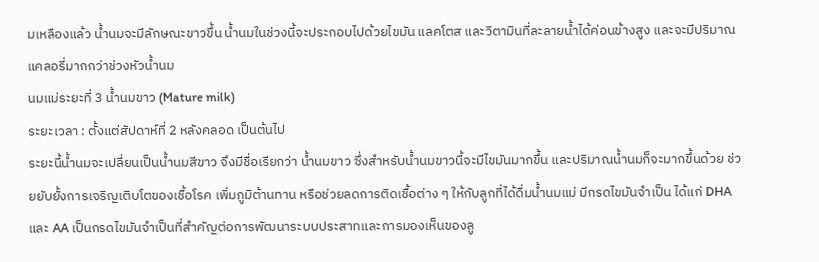มเหลืองแล้ว น้ำนมจะมีลักษณะขาวขึ้น น้ำนมในช่วงนี้จะประกอบไปด้วยไขมัน แลคโตส และวิตามินที่ละลายน้ำได้ค่อนข้างสูง และจะมีปริมาณแคลอรี่มากกว่าช่วงหัวน้ำนม
นมแม่ระยะที่ 3 น้ำนมขาว (Mature milk)
ระยะเวลา : ตั้งแต่สัปดาห์ที่ 2 หลังคลอด เป็นต้นไป
ระยะนี้น้ำนมจะเปลี่ยนเป็นน้ำนมสีขาว จึงมีชื่อเรียกว่า น้ำนมขาว ซึ่งสำหรับน้ำนมขาวนี้จะมีไขมันมากขึ้น และปริมาณน้ำนมก็จะมากขึ้นด้วย ช่วยยับยั้งการเจริญเติบโตของเชื้อโรค เพิ่มภูมิต้านทาน หรือช่วยลดการติดเชื้อต่าง ๆ ให้กับลูกที่ได้ดื่มน้ำนมแม่ มีกรดไขมันจำเป็น ได้แก่ DHA และ AA เป็นกรดไขมันจำเป็นที่สำคัญต่อการพัฒนาระบบประสาทและการมองเห็นของลู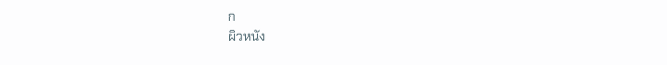ก
ผิวหนัง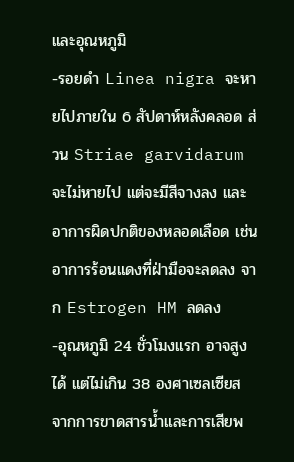และอุณหภูมิ
-รอยดำ Linea nigra จะหายไปภายใน 6 สัปดาห์หลังคลอด ส่วน Striae garvidarum จะไม่หายไป แต่จะมีสีจางลง และอาการผิดปกติของหลอดเลือด เช่น อาการร้อนแดงที่ฝ่ามือจะลดลง จาก Estrogen HM ลดลง
-อุณหภูมิ 24 ชั่วโมงแรก อาจสูงได้ แต่ไม่เกิน 38 องศาเซลเซียส จากการขาดสารน้ำและการเสียพ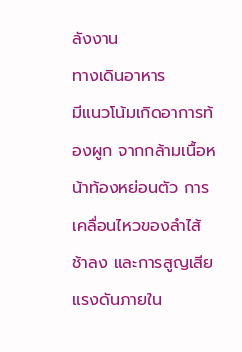ลังงาน
ทางเดินอาหาร
มีแนวโน้มเกิดอาการท้องผูก จากกล้ามเนื้อหน้าท้องหย่อนตัว การเคลื่อนไหวของลำไส้ช้าลง และการสูญเสียแรงดันภายใน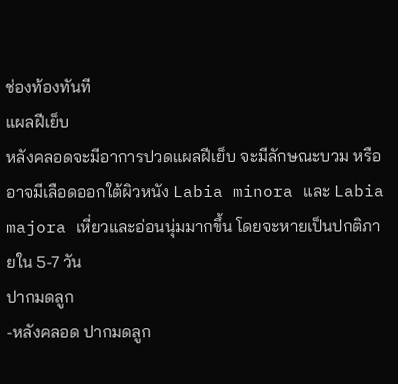ช่องท้องทันที
แผลฝีเย็บ
หลังคลอดจะมีอาการปวดแผลฝีเย็บ จะมีลักษณะบวม หรืออาจมีเลือดออกใต้ผิวหนัง Labia minora และ Labia majora เหี่ยวและอ่อนนุ่มมากขึ้น โดยจะหายเป็นปกติภายใน 5-7 วัน
ปากมดลูก
-หลังคลอด ปากมดลูก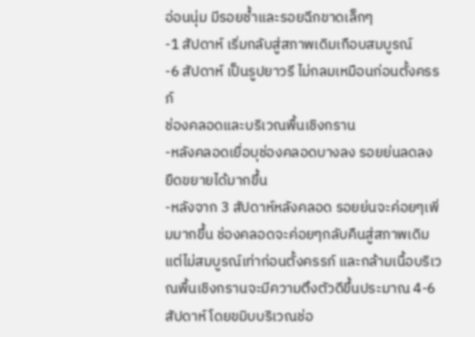อ่อนนุ่ม มีรอยช้ำและรอยฉีกขาดเล็กๆ
-1 สัปดาห์ เริ่มกลับสู่สภาพเดิมเกือบสมบูรณ์
-6 สัปดาห์ เป็นรูปยาวรี ไม่กลมเหมือนก่อนตั้งครรภ์
ช่องคลอดและบริเวณพื้นเชิงกราน
-หลังคลอดเยื่อบุช่องคลอดบางลง รอยย่นลดลง ยืดขยายได้มากขึ้น
-หลังจาก 3 สัปดาห์หลังคลอด รอยย่นจะค่อยๆเพิ่มมากขึ้น ช่องคลอดจะค่อยๆกลับคืนสู่สภาพเดิม แต่ไม่สมบูรณ์เท่าก่อนตั้งครรภ์ และกล้ามเนื้อบริเวณพื้นเชิงกรานจะมีความตึงตัวดีขึ้นประมาณ 4-6 สัปดาห์ โดยขมิบบริเวณช่อ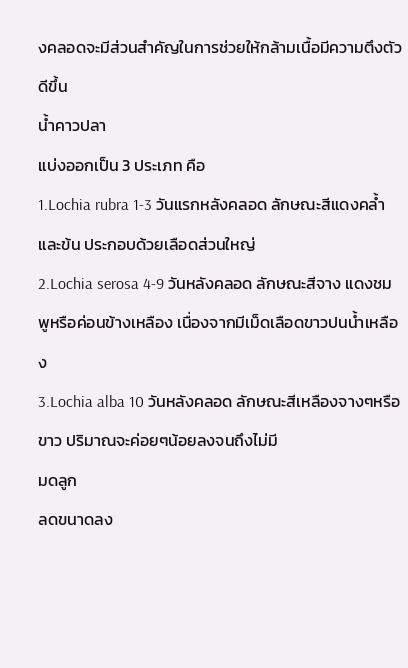งคลอดจะมีส่วนสำคัญในการช่วยให้กล้ามเนื้อมีความตึงตัวดีขึ้น
น้ำคาวปลา
แบ่งออกเป็น 3 ประเภท คือ
1.Lochia rubra 1-3 วันแรกหลังคลอด ลักษณะสีแดงคล้ำและข้น ประกอบด้วยเลือดส่วนใหญ่
2.Lochia serosa 4-9 วันหลังคลอด ลักษณะสีจาง แดงชมพูหรือค่อนข้างเหลือง เนื่องจากมีเม็ดเลือดขาวปนน้ำเหลือง
3.Lochia alba 10 วันหลังคลอด ลักษณะสีเหลืองจางๆหรือขาว ปริมาณจะค่อยๆน้อยลงจนถึงไม่มี
มดลูก
ลดขนาดลง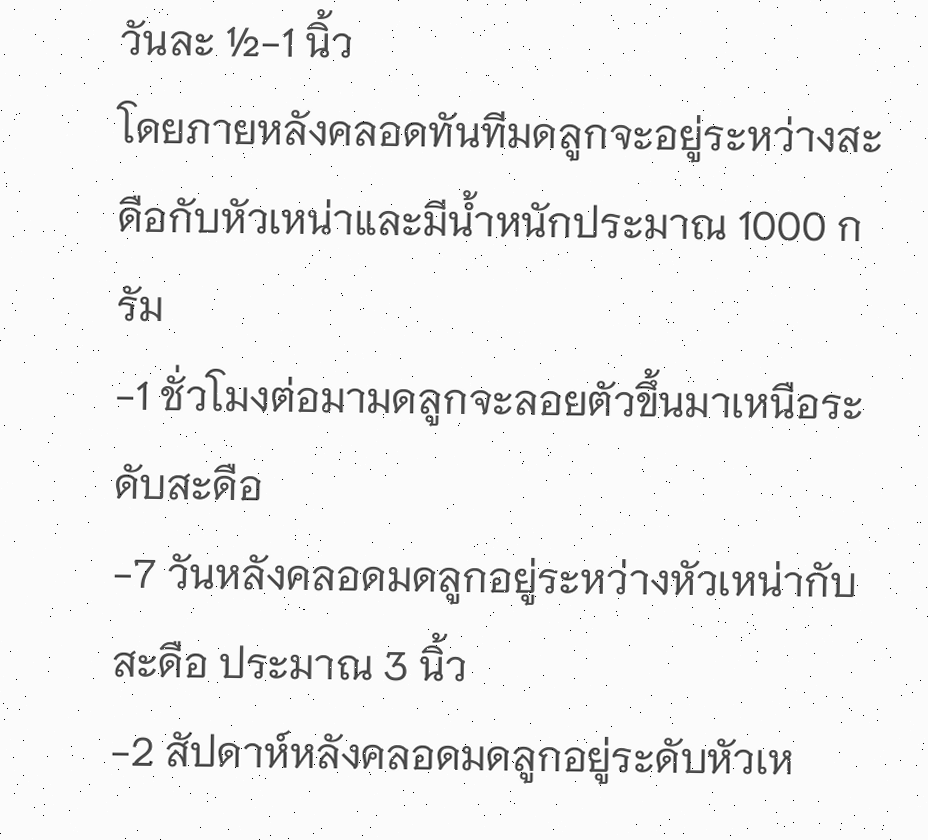วันละ ½-1 นิ้ว
โดยภายหลังคลอดทันทีมดลูกจะอยู่ระหว่างสะดือกับหัวเหน่าและมีน้ำหนักประมาณ 1000 กรัม
-1 ชั่วโมงต่อมามดลูกจะลอยตัวขึ้นมาเหนือระดับสะดือ
-7 วันหลังคลอดมดลูกอยู่ระหว่างหัวเหน่ากับสะดือ ประมาณ 3 นิ้ว
-2 สัปดาห์หลังคลอดมดลูกอยู่ระดับหัวเห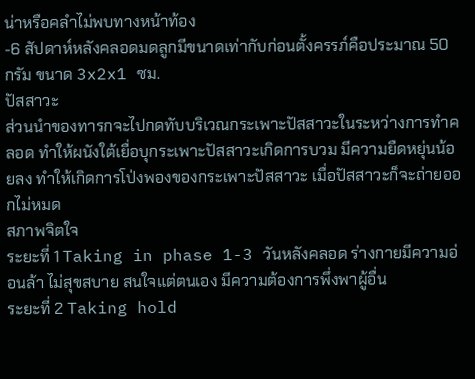น่าหรือคลำไม่พบทางหน้าท้อง
-6 สัปดาห์หลังคลอดมดลูกมีขนาดเท่ากับก่อนตั้งครรภ์คือประมาณ 50 กรัม ขนาด 3x2x1 ซม.
ปัสสาวะ
ส่วนนำของทารกจะไปกดทับบริเวณกระเพาะปัสสาวะในระหว่างการทำคลอด ทำให้ผนังใต้เยื่อบุกระเพาะปัสสาวะเกิดการบวม มีความยืดหยุ่นน้อยลง ทำให้เกิดการโป่งพองของกระเพาะปัสสาวะ เมื่อปัสสาวะก็จะถ่ายออกไม่หมด
สภาพจิตใจ
ระยะที่ 1 Taking in phase 1-3 วันหลังคลอด ร่างกายมีความอ่อนล้า ไม่สุขสบาย สนใจแต่ตนเอง มีความต้องการพึ่งพาผู้อื่น
ระยะที่ 2 Taking hold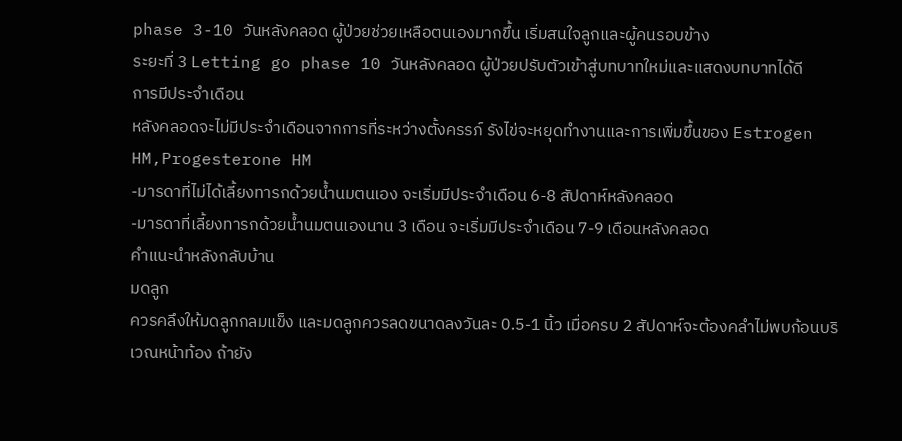phase 3-10 วันหลังคลอด ผู้ป่วยช่วยเหลือตนเองมากขึ้น เริ่มสนใจลูกและผู้คนรอบข้าง
ระยะที่ 3 Letting go phase 10 วันหลังคลอด ผู้ป่วยปรับตัวเข้าสู่บทบาทใหม่และแสดงบทบาทได้ดี
การมีประจำเดือน
หลังคลอดจะไม่มีประจำเดือนจากการที่ระหว่างตั้งครรภ์ รังไข่จะหยุดทำงานและการเพิ่มขึ้นของ Estrogen HM,Progesterone HM
-มารดาที่ไม่ได้เลี้ยงทารกด้วยน้ำนมตนเอง จะเริ่มมีประจำเดือน 6-8 สัปดาห์หลังคลอด
-มารดาที่เลี้ยงทารกด้วยน้ำนมตนเองนาน 3 เดือน จะเริ่มมีประจำเดือน 7-9 เดือนหลังคลอด
คำแนะนำหลังกลับบ้าน
มดลูก
ควรคลึงให้มดลูกกลมแข็ง และมดลูกควรลดขนาดลงวันละ 0.5-1 นิ้ว เมื่อครบ 2 สัปดาห์จะต้องคลำไม่พบก้อนบริเวณหน้าท้อง ถ้ายัง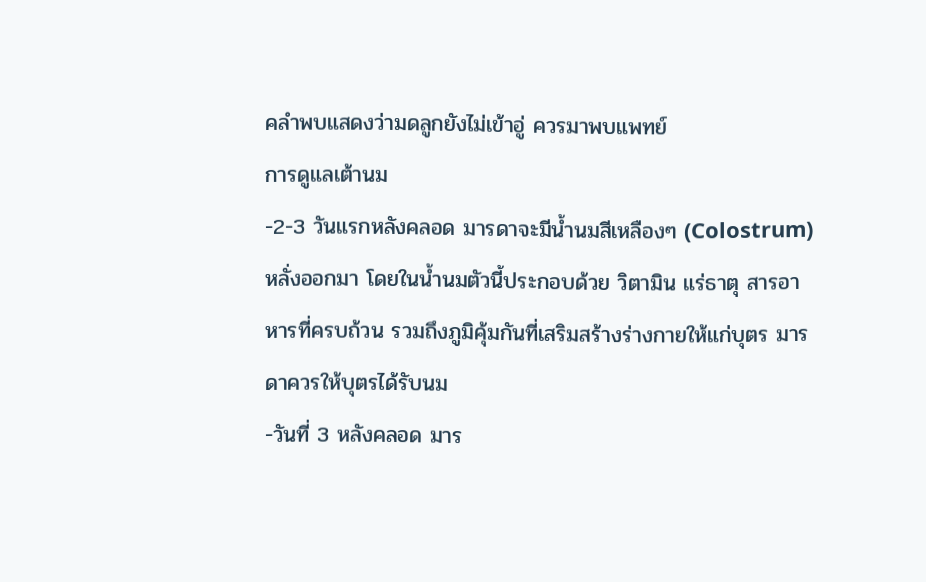คลำพบแสดงว่ามดลูกยังไม่เข้าอู่ ควรมาพบแพทย์
การดูแลเต้านม
-2-3 วันแรกหลังคลอด มารดาจะมีน้ำนมสีเหลืองๆ (Colostrum) หลั่งออกมา โดยในน้ำนมตัวนี้ประกอบด้วย วิตามิน แร่ธาตุ สารอาหารที่ครบถ้วน รวมถึงภูมิคุ้มกันที่เสริมสร้างร่างกายให้แก่บุตร มารดาควรให้บุตรได้รับนม
-วันที่ 3 หลังคลอด มาร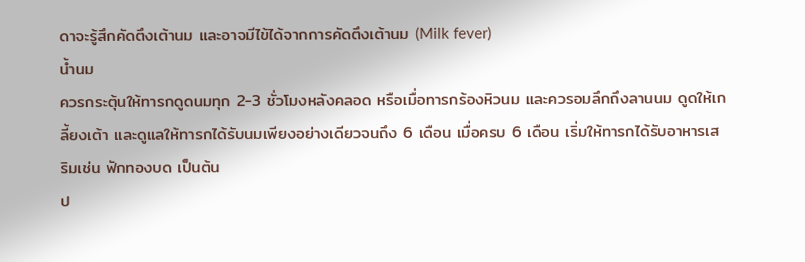ดาจะรู้สึกคัดตึงเต้านม และอาจมีไข้ได้จากการคัดตึงเต้านม (Milk fever)
น้ำนม
ควรกระตุ้นให้ทารกดูดนมทุก 2-3 ชั่วโมงหลังคลอด หรือเมื่อทารกร้องหิวนม และควรอมลึกถึงลานนม ดูดให้เกลี้ยงเต้า และดูแลให้ทารกได้รับนมเพียงอย่างเดียวจนถึง 6 เดือน เมื่อครบ 6 เดือน เริ่มให้ทารกได้รับอาหารเสริมเช่น ฟักทองบด เป็นต้น
ป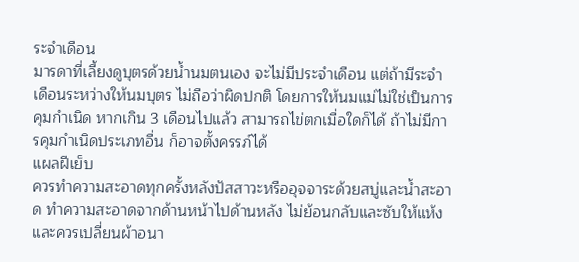ระจำเดือน
มารดาที่เลี้ยงดูบุตรด้วยน้ำนมตนเอง จะไม่มีประจำเดือน แต่ถ้ามีระจำเดือนระหว่างให้นมบุตร ไม่ถือว่าผิดปกติ โดยการให้นมแม่ไม่ใช่เป็นการคุมกำเนิด หากเกิน 3 เดือนไปแล้ว สามารถไข่ตกเมื่อใดก็ได้ ถ้าไม่มีการคุมกำเนิดประเภทอื่น ก็อาจตั้งครรภ์ได้
แผลฝีเย็บ
ควรทำความสะอาดทุกครั้งหลังปัสสาวะหรืออุจจาระด้วยสบู่และน้ำสะอาด ทำความสะอาดจากด้านหน้าไปด้านหลัง ไม่ย้อนกลับและซับให้แห้งและควรเปลี่ยนผ้าอนา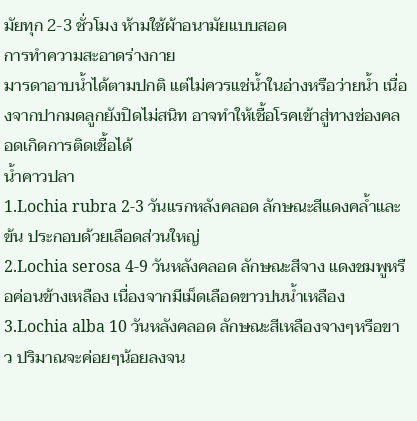มัยทุก 2-3 ชั่วโมง ห้ามใช้ผ้าอนามัยแบบสอด
การทำความสะอาดร่างกาย
มารดาอาบน้ำได้ตามปกติ แต่ไม่ควรแช่น้ำในอ่างหรือว่ายน้ำ เนื่องจากปากมดลูกยังปิดไม่สนิท อาจทำให้เชื้อโรคเข้าสู่ทางช่องคลอดเกิดการติดเชื้อได้
น้ำคาวปลา
1.Lochia rubra 2-3 วันแรกหลังคลอด ลักษณะสีแดงคล้ำและข้น ประกอบด้วยเลือดส่วนใหญ่
2.Lochia serosa 4-9 วันหลังคลอด ลักษณะสีจาง แดงชมพูหรือค่อนข้างเหลือง เนื่องจากมีเม็ดเลือดขาวปนน้ำเหลือง
3.Lochia alba 10 วันหลังคลอด ลักษณะสีเหลืองจางๆหรือขาว ปริมาณจะค่อยๆน้อยลงจน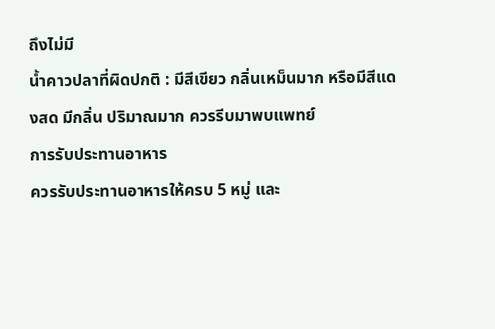ถึงไม่มี
น้ำคาวปลาที่ผิดปกติ : มีสีเขียว กลิ่นเหม็นมาก หรือมีสีแดงสด มีกลิ่น ปริมาณมาก ควรรีบมาพบแพทย์
การรับประทานอาหาร
ควรรับประทานอาหารให้ครบ 5 หมู่ และ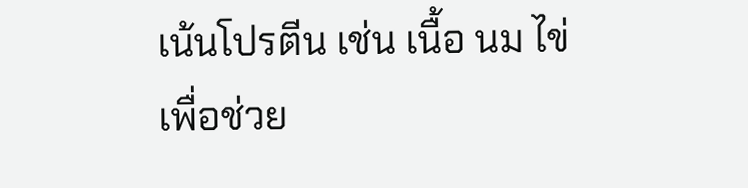เน้นโปรตีน เช่น เนื้อ นม ไข่ เพื่อช่วย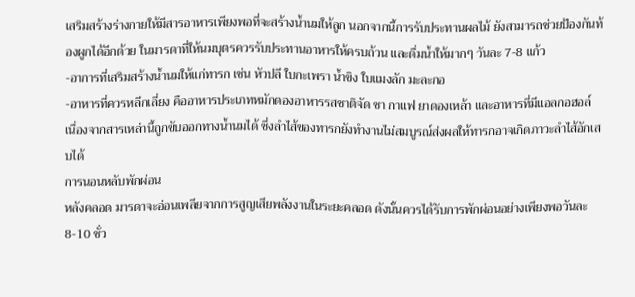เสริมสร้างร่างกายให้มีสารอาหารเพียงพอที่จะสร้างน้ำนมให้ลูก นอกจากนี้การรับประทานผลไม้ ยังสามารถช่วยป้องกันท้องผูกได้อีกด้วย ในมารดาที่ให้นมบุตรควรรับประทานอาหารให้ครบถ้วน และดื่มน้ำให้มากๆ วันละ 7-8 แก้ว
-อาการที่เสริมสร้างน้ำนมให้แก่ทารก เช่น หัวปลี ใบกะเพรา น้ำขิง ใบแมงลัก มะละกอ
-อาหารที่ควรหลีกเลี่ยง คืออาหารประเภทหมักดองอาหารรสชาติจัด ชา กาแฟ ยาดองเหล้า และอาหารที่มีแอลกอฮอล์ เนื่องจากสารเหล่านี้ถูกขับออกทางน้ำนมได้ ซึ่งลำไส้ของทารกยังทำงานไม่สมบูรณ์ส่งผลให้ทารกอาจเกิดภาวะลำไส้อักเสบได้
การนอนหลับพักผ่อน
หลังคลอด มารดาจะอ่อนเพลียจากการสูญเสียพลังงานในระยะคลอด ดังนั้นควรได้รับการพักผ่อนอย่างเพียงพอวันละ 8-10 ชั่ว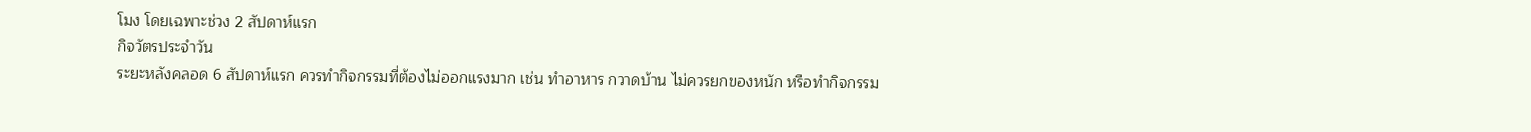โมง โดยเฉพาะช่วง 2 สัปดาห์แรก
กิจวัตรประจำวัน
ระยะหลังคลอด 6 สัปดาห์แรก ควรทำกิจกรรมที่ต้องไม่ออกแรงมาก เช่น ทำอาหาร กวาดบ้าน ไม่ควรยกของหนัก หรือทำกิจกรรม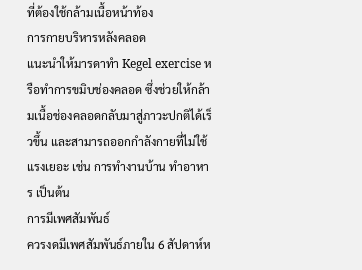ที่ต้องใช้กล้ามเนื้อหน้าท้อง
การกายบริหารหลังคลอด
แนะนำให้มารดาทำ Kegel exercise หรือทำการขมิบช่องคลอด ซึ่งช่วยให้กล้ามเนื้อช่องคลอดกลับมาสู่ภาวะปกติได้เร็วขึ้น และสามารถออกกำลังกายที่ไม่ใช้แรงเยอะ เช่น การทำงานบ้าน ทำอาหาร เป็นต้น
การมีเพศสัมพันธ์
ควรงดมีเพศสัมพันธ์ภายใน 6 สัปดาห์ห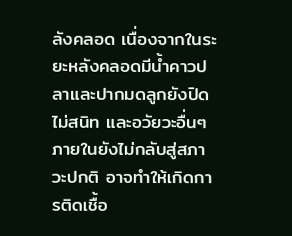ลังคลอด เนื่องจากในระยะหลังคลอดมีน้ำคาวปลาและปากมดลูกยังปิดไม่สนิท และอวัยวะอื่นๆภายในยังไม่กลับสู่สภาวะปกติ อาจทำให้เกิดการติดเชื้อ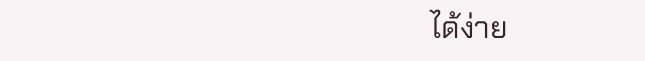ได้ง่าย